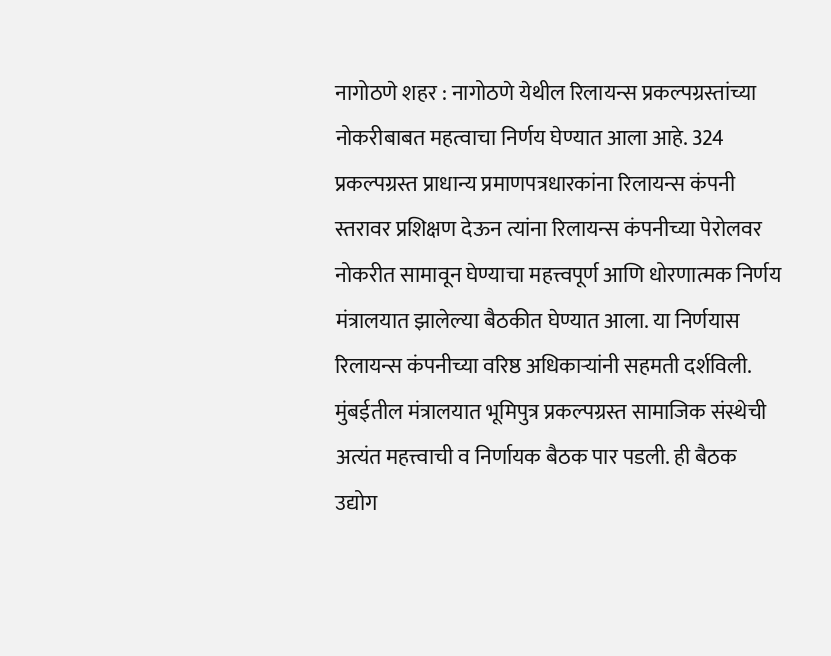नागोठणे शहर : नागोठणे येथील रिलायन्स प्रकल्पग्रस्तांच्या नोकरीबाबत महत्वाचा निर्णय घेण्यात आला आहे. 324 प्रकल्पग्रस्त प्राधान्य प्रमाणपत्रधारकांना रिलायन्स कंपनी स्तरावर प्रशिक्षण देऊन त्यांना रिलायन्स कंपनीच्या पेरोलवर नोकरीत सामावून घेण्याचा महत्त्वपूर्ण आणि धोरणात्मक निर्णय मंत्रालयात झालेल्या बैठकीत घेण्यात आला. या निर्णयास रिलायन्स कंपनीच्या वरिष्ठ अधिकाऱ्यांनी सहमती दर्शविली.
मुंबईतील मंत्रालयात भूमिपुत्र प्रकल्पग्रस्त सामाजिक संस्थेची अत्यंत महत्त्वाची व निर्णायक बैठक पार पडली. ही बैठक उद्योग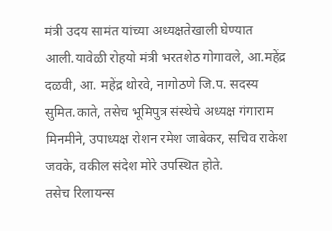मंत्री उदय सामंत यांच्या अध्यक्षतेखाली घेण्यात आली.यावेळी रोहयो मंत्री भरतशेठ गोगावले, आ.महेंद्र दळवी, आ. महेंद्र थोरवे, नागोठणे जि.प. सदस्य सुमित.काते, तसेच भूमिपुत्र संस्थेचे अध्यक्ष गंगाराम मिनमीने, उपाध्यक्ष रोशन रमेश जाबेकर, सचिव राकेश जवके, वकील संदेश मोरे उपस्थित होते.
तसेच रिलायन्स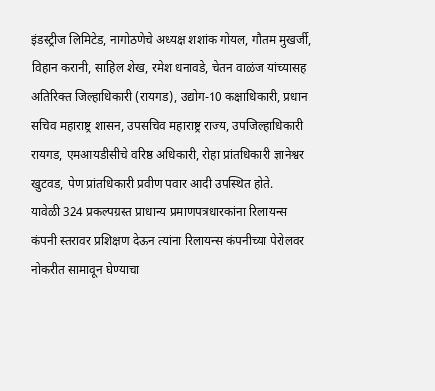इंडस्ट्रीज लिमिटेड, नागोठणेचे अध्यक्ष शशांक गोयल, गौतम मुखर्जी, विहान करानी, साहिल शेख, रमेश धनावडे, चेतन वाळंज यांच्यासह अतिरिक्त जिल्हाधिकारी (रायगड), उद्योग-10 कक्षाधिकारी, प्रधान सचिव महाराष्ट्र शासन, उपसचिव महाराष्ट्र राज्य, उपजिल्हाधिकारी रायगड, एमआयडीसीचे वरिष्ठ अधिकारी, रोहा प्रांतधिकारी ज्ञानेश्वर खुटवड, पेण प्रांतधिकारी प्रवीण पवार आदी उपस्थित होते.
यावेळी 324 प्रकल्पग्रस्त प्राधान्य प्रमाणपत्रधारकांना रिलायन्स कंपनी स्तरावर प्रशिक्षण देऊन त्यांना रिलायन्स कंपनीच्या पेरोलवर नोकरीत सामावून घेण्याचा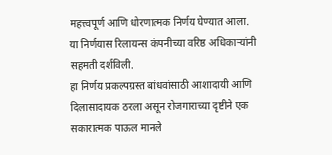महत्त्वपूर्ण आणि धोरणात्मक निर्णय घेण्यात आला. या निर्णयास रिलायन्स कंपनीच्या वरिष्ठ अधिकाऱ्यांनी सहमती दर्शविली.
हा निर्णय प्रकल्पग्रस्त बांधवांसाठी आशादायी आणि दिलासादायक ठरला असून रोजगाराच्या दृष्टीने एक सकारात्मक पाऊल मानले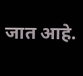जात आहे.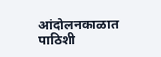आंदोलनकाळात पाठिशी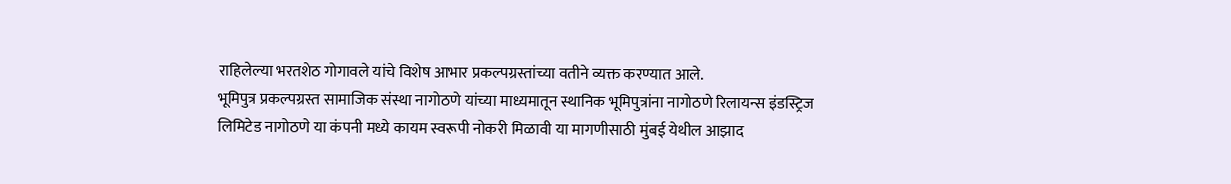राहिलेल्या भरतशेठ गोगावले यांचे विशेष आभार प्रकल्पग्रस्तांच्या वतीने व्यक्त करण्यात आले.
भूमिपुत्र प्रकल्पग्रस्त सामाजिक संस्था नागोठणे यांच्या माध्यमातून स्थानिक भूमिपुत्रांना नागोठणे रिलायन्स इंडस्ट्रिज लिमिटेड नागोठणे या कंपनी मध्ये कायम स्वरूपी नोकरी मिळावी या मागणीसाठी मुंबई येथील आझाद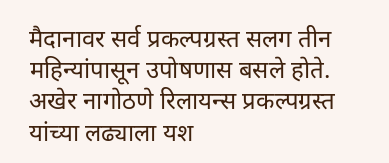मैदानावर सर्व प्रकल्पग्रस्त सलग तीन महिन्यांपासून उपोषणास बसले होते. अखेर नागोठणे रिलायन्स प्रकल्पग्रस्त यांच्या लढ्याला यश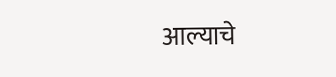आल्याचे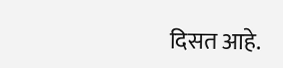दिसत आहे.